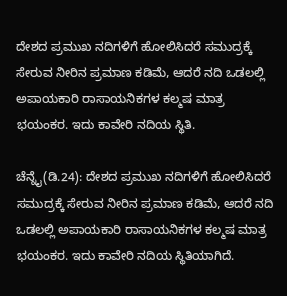ದೇಶದ ಪ್ರಮುಖ ನದಿಗಳಿಗೆ ಹೋಲಿಸಿದರೆ ಸಮುದ್ರಕ್ಕೆ ಸೇರುವ ನೀರಿನ ಪ್ರಮಾಣ ಕಡಿಮೆ, ಆದರೆ ನದಿ ಒಡಲಲ್ಲಿ ಅಪಾಯಕಾರಿ ರಾಸಾಯನಿಕಗಳ ಕಲ್ಮಷ ಮಾತ್ರ ಭಯಂಕರ. ಇದು ಕಾವೇರಿ ನದಿಯ ಸ್ಥಿತಿ.

ಚೆನ್ನೈ(ಡಿ.24): ದೇಶದ ಪ್ರಮುಖ ನದಿಗಳಿಗೆ ಹೋಲಿಸಿದರೆ ಸಮುದ್ರಕ್ಕೆ ಸೇರುವ ನೀರಿನ ಪ್ರಮಾಣ ಕಡಿಮೆ, ಆದರೆ ನದಿ ಒಡಲಲ್ಲಿ ಅಪಾಯಕಾರಿ ರಾಸಾಯನಿಕಗಳ ಕಲ್ಮಷ ಮಾತ್ರ ಭಯಂಕರ. ಇದು ಕಾವೇರಿ ನದಿಯ ಸ್ಥಿತಿಯಾಗಿದೆ.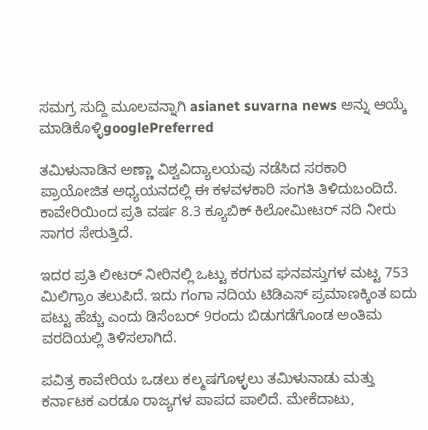ಸಮಗ್ರ ಸುದ್ದಿ ಮೂಲವನ್ನಾಗಿ asianet suvarna news ಅನ್ನು ಆಯ್ಕೆ ಮಾಡಿಕೊಳ್ಳಿgooglePreferred

ತಮಿಳುನಾಡಿನ ಅಣ್ಣಾ ವಿಶ್ವವಿದ್ಯಾಲಯವು ನಡೆಸಿದ ಸರಕಾರಿ ಪ್ರಾಯೋಜಿತ ಅಧ್ಯಯನದಲ್ಲಿ ಈ ಕಳವಳಕಾರಿ ಸಂಗತಿ ತಿಳಿದುಬಂದಿದೆ. ಕಾವೇರಿಯಿಂದ ಪ್ರತಿ ವರ್ಷ 8.3 ಕ್ಯೂಬಿಕ್‌ ಕಿಲೋಮೀಟರ್‌ ನದಿ ನೀರು ಸಾಗರ ಸೇರುತ್ತಿದೆ.

ಇದರ ಪ್ರತಿ ಲೀಟರ್‌ ನೀರಿನಲ್ಲಿ ಒಟ್ಟು ಕರಗುವ ಘನವಸ್ತುಗಳ ಮಟ್ಟ 753 ಮಿಲಿಗ್ರಾಂ ತಲುಪಿದೆ. ಇದು ಗಂಗಾ ನದಿಯ ಟಿಡಿಎಸ್‌ ಪ್ರಮಾಣಕ್ಕಿಂತ ಐದು ಪಟ್ಟು ಹೆಚ್ಚು ಎಂದು ಡಿಸೆಂಬರ್‌ 9ರಂದು ಬಿಡುಗಡೆಗೊಂಡ ಅಂತಿಮ ವರದಿಯಲ್ಲಿ ತಿಳಿಸಲಾಗಿದೆ.

ಪವಿತ್ರ ಕಾವೇರಿಯ ಒಡಲು ಕಲ್ಮಷಗೊಳ್ಳಲು ತಮಿಳುನಾಡು ಮತ್ತು ಕರ್ನಾಟಕ ಎರಡೂ ರಾಜ್ಯಗಳ ಪಾಪದ ಪಾಲಿದೆ. ಮೇಕೆದಾಟು,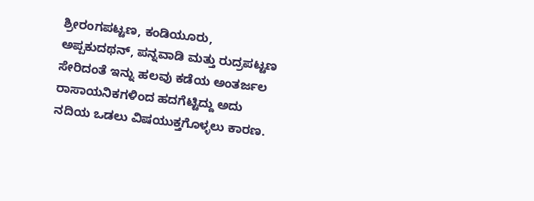ಶ್ರೀರಂಗಪಟ್ಟಣ, ಕಂಡಿಯೂರು, ಅಪ್ಪಕುದಥನ್‌, ಪನ್ನವಾಡಿ ಮತ್ತು ರುದ್ರಪಟ್ಟಣ ಸೇರಿದಂತೆ ಇನ್ನು ಹಲವು ಕಡೆಯ ಅಂತರ್ಜಲ ರಾಸಾಯನಿಕಗಳಿಂದ ಹದಗೆಟ್ಟಿದ್ದು ಅದು ನದಿಯ ಒಡಲು ವಿಷಯುಕ್ತಗೊಳ್ಳಲು ಕಾರಣ.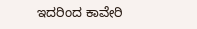ಇದರಿಂದ ಕಾವೇರಿ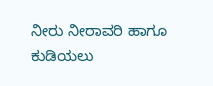ನೀರು ನೀರಾವರಿ ಹಾಗೂ ಕುಡಿಯಲು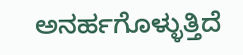ಅನರ್ಹಗೊಳ್ಳುತ್ತಿದೆ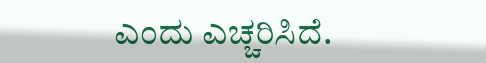ಎಂದು ಎಚ್ಚರಿಸಿದೆ.